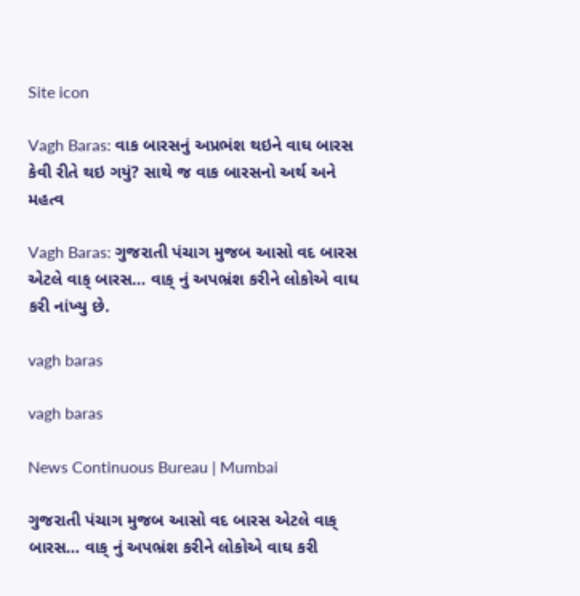Site icon

Vagh Baras: વાક બારસનું અપ્રભંશ થઇને વાઘ બારસ કેવી રીતે થઇ ગયું? સાથે જ વાક બારસનો અર્થ અને મહત્વ

Vagh Baras: ગુજરાતી પંચાગ મુજબ આસો વદ બારસ એટલે વાક્ બારસ… વાક્ નું અપભ્રંશ કરીને લોકોએ વાઘ કરી નાંખ્યુ છે.

vagh baras

vagh baras

News Continuous Bureau | Mumbai

ગુજરાતી પંચાગ મુજબ આસો વદ બારસ એટલે વાક્ બારસ… વાક્ નું અપભ્રંશ કરીને લોકોએ વાઘ કરી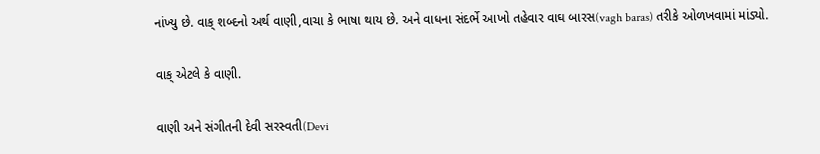નાંખ્યુ છે. વાક્ શબ્દનો અર્થ વાણી,વાચા કે ભાષા થાય છે. અને વાધના સંદર્ભે આખો તહેવાર વાઘ બારસ(vagh baras) તરીકે ઓળખવામાં માંડ્યો.

વાક્ એટલે કે વાણી.

વાણી અને સંગીતની દેવી સરસ્વતી(Devi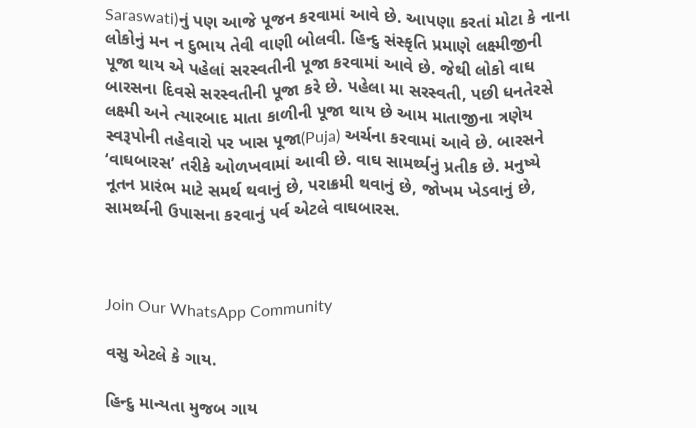Saraswati)નું પણ આજે પૂજન કરવામાં આવે છે. આપણા કરતાં મોટા કે નાના લોકોનું મન ન દુભાય તેવી વાણી બોલવી. હિન્દુ સંસ્કૃતિ પ્રમાણે લક્ષ્મીજીની પૂજા થાય એ પહેલાં સરસ્વતીની પૂજા કરવામાં આવે છે. જેથી લોકો વાઘ બારસના દિવસે સરસ્વતીની પૂજા કરે છે. પહેલા મા સરસ્વતી, પછી ધનતેરસે લક્ષ્મી અને ત્યારબાદ માતા કાળીની પૂજા થાય છે આમ માતાજીના ત્રણેય સ્વરૂપોની તહેવારો પર ખાસ પૂજા(Puja) અર્ચના કરવામાં આવે છે. બારસને ‘વાઘબારસ’ તરીકે ઓળખવામાં આવી છે. વાઘ સામર્થ્યનું પ્રતીક છે. મનુષ્યે નૂતન પ્રારંભ માટે સમર્થ થવાનું છે, પરાક્રમી થવાનું છે, જોખમ ખેડવાનું છે, સામર્થ્યની ઉપાસના કરવાનું પર્વ એટલે વાઘબારસ.



Join Our WhatsApp Community

વસુ એટલે કે ગાય.

હિન્દુ માન્યતા મુજબ ગાય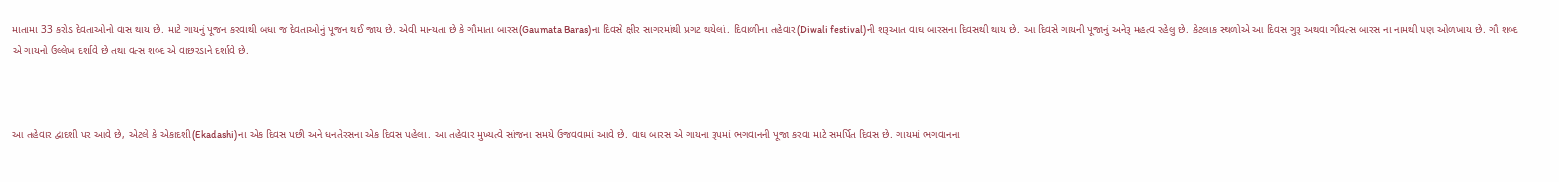માતામા 33 કરોડ દેવતાઓનો વાસ થાય છે. માટે ગાયનું પૂજન કરવાથી બધા જ દેવતાઓનું પૂજન થઈ જાય છે. એવી માન્યતા છે કે ગૌમાતા બારસ(Gaumata Baras)ના દિવસે ક્ષીર સાગરમાંથી પ્રગટ થયેલાં. દિવાળીના તહેવાર(Diwali festival)ની શરૂઆત વાઘ બારસના દિવસથી થાય છે. આ દિવસે ગાયની પૂજાનું અનેરૂ મહત્વ રહેલુ છે. કેટલાક સ્થળોએ આ દિવસ ગુરૂ અથવા ગૌવત્સ બારસ ના નામથી ૫ણ ઓળખાય છે. ગૌ શબ્દ એ ગાયનો ઉલ્લેખ દર્શાવે છે તથા વત્સ શબ્દ એ વાછરડાને દર્શાવે છે.



આ તહેવાર દ્વાદશી પર આવે છે, એટલે કે એકાદશી(Ekadashi)ના એક દિવસ પછી અને ધનતેરસના એક દિવસ પહેલા. આ તહેવાર મુખ્યત્વે સાંજના સમયે ઉજવવામાં આવે છે. વાઘ બારસ એ ગાયના રૂપમાં ભગવાનની પૂજા કરવા માટે સમર્પિત દિવસ છે. ગાયમાં ભગવાનના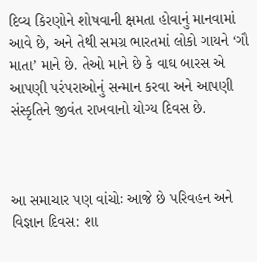દિવ્ય કિરણોને શોષવાની ક્ષમતા હોવાનું માનવામાં આવે છે, અને તેથી સમગ્ર ભારતમાં લોકો ગાયને ‘ગૌ માતા’ માને છે. તેઓ માને છે કે વાઘ બારસ એ આપણી પરંપરાઓનું સન્માન કરવા અને આપણી સંસ્કૃતિને જીવંત રાખવાનો યોગ્ય દિવસ છે.



આ સમાચાર પણ વાંચોઃ આજે છે પરિવહન અને વિજ્ઞાન દિવસ: શા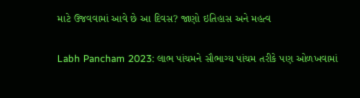માટે ઉજવવામાં આવે છે આ દિવસ? જાણો ઇતિહાસ અને મહત્વ

Labh Pancham 2023: લાભ પાંચમને સૌભાગ્ય પાંચમ તરીકે પણ ઓળખવામાં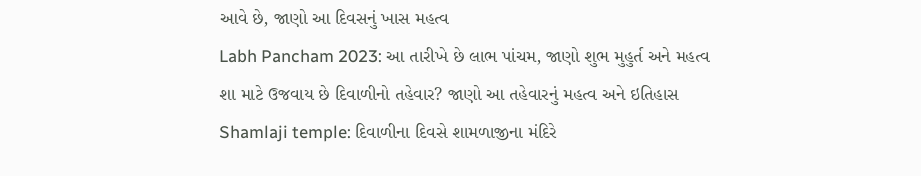આવે છે, જાણો આ દિવસનું ખાસ મહત્વ
Labh Pancham 2023: આ તારીખે છે લાભ પાંચમ, જાણો શુભ મુહુર્ત અને મહત્વ
શા માટે ઉજવાય છે દિવાળીનો તહેવાર? જાણો આ તહેવારનું મહત્વ અને ઇતિહાસ
Shamlaji temple: દિવાળીના દિવસે શામળાજીના મંદિરે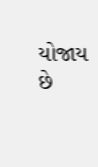યોજાય છે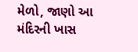મેળો, જાણો આ મંદિરની ખાસ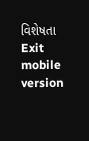વિશેષતા
Exit mobile version